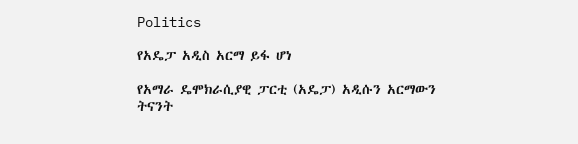Politics

የአዴፓ አዲስ አርማ ይፋ ሆነ

የአማራ ዴሞክራሲያዊ ፓርቲ (አዴፓ) አዲሱን አርማውን ትናንት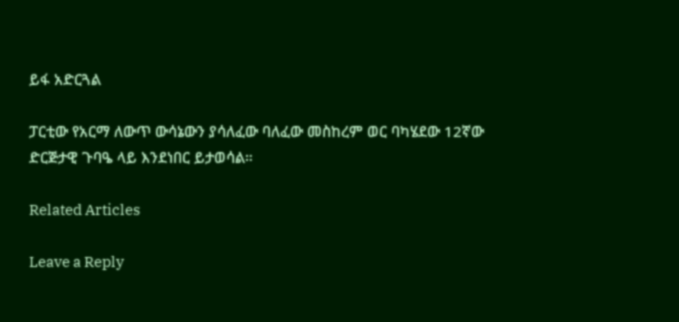ይፋ አድርጓል

ፓርቲው የአርማ ለውጥ ውሳኔውን ያሳለፈው ባለፈው መስከረም ወር ባካሄደው 12ኛው ድርጅታዊ ጉባዔ ላይ እንደነበር ይታወሳል።

Related Articles

Leave a Reply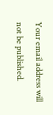Your email address will not be published.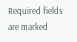Required fields are marked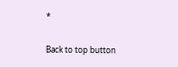*

Back to top button